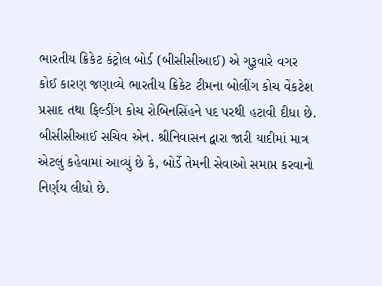ભારતીય ક્રિકેટ કંટ્રોલ બોર્ડ (બીસીસીઆઈ) એ ગુરૂવારે વગર કોઈ કારણ જણાવ્યે ભારતીય ક્રિકેટ ટીમના બોલીંગ કોચ વેંકટેશ પ્રસાદ તથા ફિલ્ડીંગ કોચ રોબિનસિંહને પદ પરથી હટાવી દીધા છે.
બીસીસીઆઈ સચિવ એન. શ્રીનિવાસન દ્વારા જારી યાદીમાં માત્ર એટલું કહેવામાં આવ્યું છે કે, બોર્ડે તેમની સેવાઓ સમાપ્ત કરવાનો નિર્ણય લીધો છે.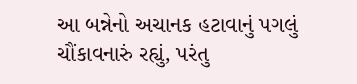આ બન્નેનો અચાનક હટાવાનું પગલું ચૌંકાવનારું રહ્યું, પરંતુ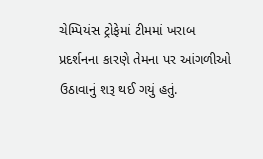ચેમ્પિયંસ ટ્રોફેમાં ટીમમાં ખરાબ પ્રદર્શનના કારણે તેમના પર આંગળીઓ ઉઠાવાનું શરૂ થઈ ગયું હતું.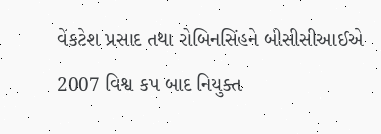વેંકટેશ પ્રસાદ તથા રોબિનસિંહને બીસીસીઆઈએ 2007 વિશ્વ કપ બાદ નિયુક્ત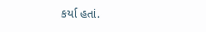કર્યા હતાં.